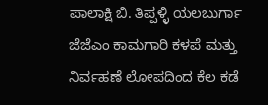ಪಾಲಾಕ್ಷಿ ಬಿ. ತಿಪ್ಪಳ್ಳಿ ಯಲಬುರ್ಗಾ
ಜೆಜೆಎಂ ಕಾಮಗಾರಿ ಕಳಪೆ ಮತ್ತು ನಿರ್ವಹಣೆ ಲೋಪದಿಂದ ಕೆಲ ಕಡೆ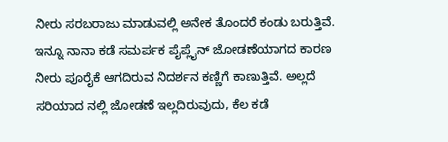ನೀರು ಸರಬರಾಜು ಮಾಡುವಲ್ಲಿ ಅನೇಕ ತೊಂದರೆ ಕಂಡು ಬರುತ್ತಿವೆ. ಇನ್ನೂ ನಾನಾ ಕಡೆ ಸಮರ್ಪಕ ಪೈಪ್ಲೈನ್ ಜೋಡಣೆಯಾಗದ ಕಾರಣ ನೀರು ಪೂರೈಕೆ ಆಗದಿರುವ ನಿದರ್ಶನ ಕಣ್ಣಿಗೆ ಕಾಣುತ್ತಿವೆ. ಅಲ್ಲದೆ ಸರಿಯಾದ ನಲ್ಲಿ ಜೋಡಣೆ ಇಲ್ಲದಿರುವುದು, ಕೆಲ ಕಡೆ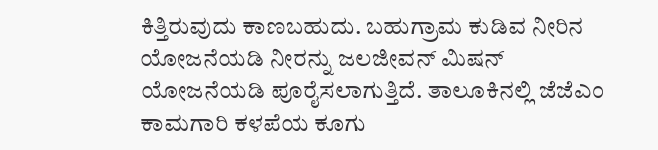ಕಿತ್ತಿರುವುದು ಕಾಣಬಹುದು. ಬಹುಗ್ರಾಮ ಕುಡಿವ ನೀರಿನ ಯೋಜನೆಯಡಿ ನೀರನ್ನು ಜಲಜೀವನ್ ಮಿಷನ್ ಯೋಜನೆಯಡಿ ಪೂರೈಸಲಾಗುತ್ತಿದೆ. ತಾಲೂಕಿನಲ್ಲಿ ಜೆಜೆಎಂ ಕಾಮಗಾರಿ ಕಳಪೆಯ ಕೂಗು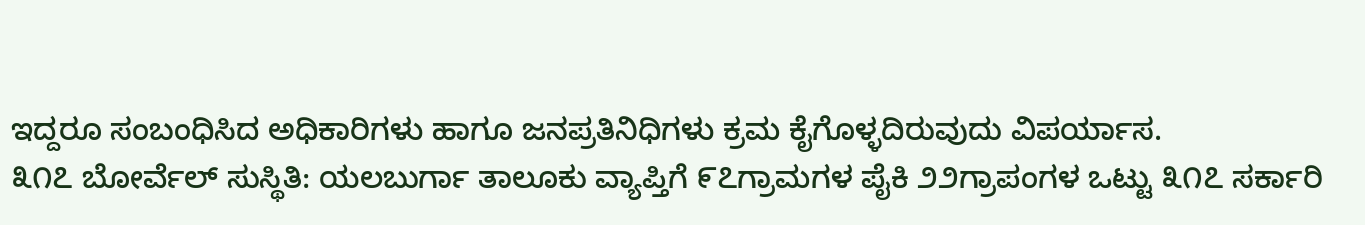ಇದ್ದರೂ ಸಂಬಂಧಿಸಿದ ಅಧಿಕಾರಿಗಳು ಹಾಗೂ ಜನಪ್ರತಿನಿಧಿಗಳು ಕ್ರಮ ಕೈಗೊಳ್ಳದಿರುವುದು ವಿಪರ್ಯಾಸ.
೩೧೭ ಬೋರ್ವೆಲ್ ಸುಸ್ಥಿತಿ: ಯಲಬುರ್ಗಾ ತಾಲೂಕು ವ್ಯಾಪ್ತಿಗೆ ೯೭ಗ್ರಾಮಗಳ ಪೈಕಿ ೨೨ಗ್ರಾಪಂಗಳ ಒಟ್ಟು ೩೧೭ ಸರ್ಕಾರಿ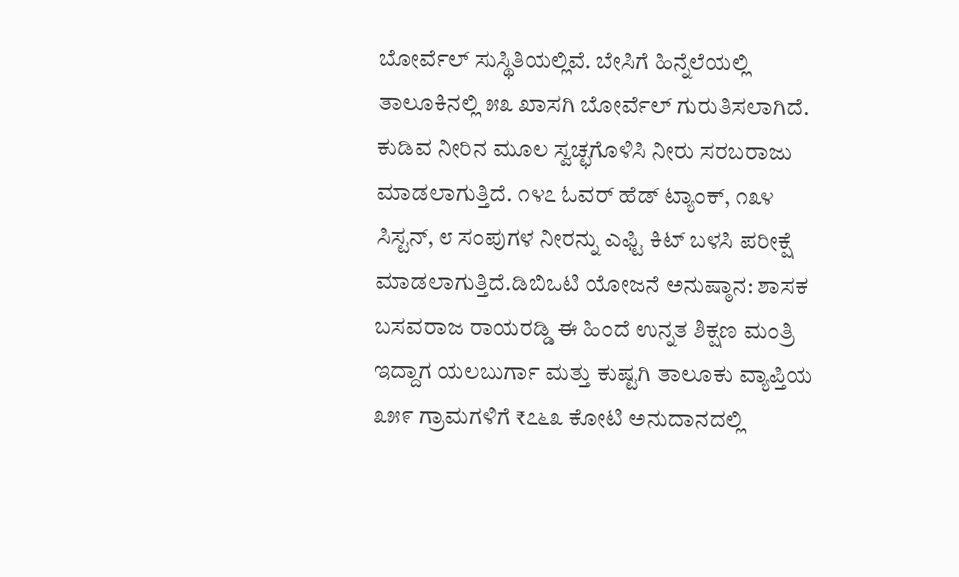ಬೋರ್ವೆಲ್ ಸುಸ್ಥಿತಿಯಲ್ಲಿವೆ. ಬೇಸಿಗೆ ಹಿನ್ನೆಲೆಯಲ್ಲಿ ತಾಲೂಕಿನಲ್ಲಿ ೫೩ ಖಾಸಗಿ ಬೋರ್ವೆಲ್ ಗುರುತಿಸಲಾಗಿದೆ. ಕುಡಿವ ನೀರಿನ ಮೂಲ ಸ್ವಚ್ಛಗೊಳಿಸಿ ನೀರು ಸರಬರಾಜು ಮಾಡಲಾಗುತ್ತಿದೆ. ೧೪೭ ಓವರ್ ಹೆಡ್ ಟ್ಯಾಂಕ್, ೧೩೪ ಸಿಸ್ಟನ್, ೮ ಸಂಪುಗಳ ನೀರನ್ನು ಎಫ್ಟಿ ಕಿಟ್ ಬಳಸಿ ಪರೀಕ್ಷೆ ಮಾಡಲಾಗುತ್ತಿದೆ.ಡಿಬಿಒಟಿ ಯೋಜನೆ ಅನುಷ್ಠಾನ: ಶಾಸಕ ಬಸವರಾಜ ರಾಯರಡ್ಡಿ ಈ ಹಿಂದೆ ಉನ್ನತ ಶಿಕ್ಷಣ ಮಂತ್ರಿ ಇದ್ದಾಗ ಯಲಬುರ್ಗಾ ಮತ್ತು ಕುಷ್ಟಗಿ ತಾಲೂಕು ವ್ಯಾಪ್ತಿಯ ೩೫೯ ಗ್ರಾಮಗಳಿಗೆ ₹೭೬೩ ಕೋಟಿ ಅನುದಾನದಲ್ಲಿ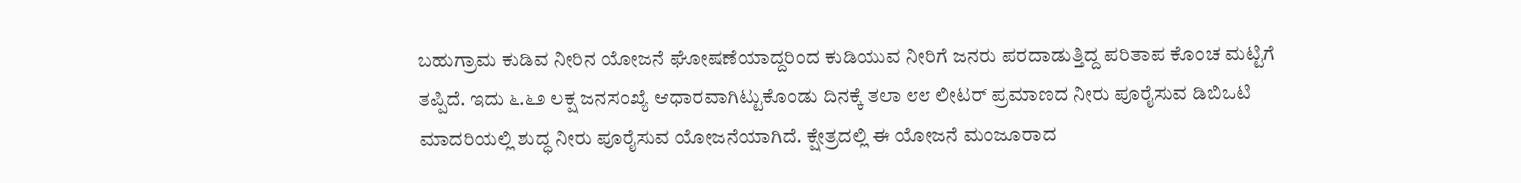ಬಹುಗ್ರಾಮ ಕುಡಿವ ನೀರಿನ ಯೋಜನೆ ಘೋಷಣೆಯಾದ್ದರಿಂದ ಕುಡಿಯುವ ನೀರಿಗೆ ಜನರು ಪರದಾಡುತ್ತಿದ್ದ ಪರಿತಾಪ ಕೊಂಚ ಮಟ್ಟಿಗೆ ತಪ್ಪಿದೆ. ಇದು ೬.೬೨ ಲಕ್ಷ ಜನಸಂಖ್ಯೆ ಆಧಾರವಾಗಿಟ್ಟುಕೊಂಡು ದಿನಕ್ಕೆ ತಲಾ ೮೮ ಲೀಟರ್ ಪ್ರಮಾಣದ ನೀರು ಪೂರೈಸುವ ಡಿಬಿಒಟಿ ಮಾದರಿಯಲ್ಲಿ ಶುದ್ಧ ನೀರು ಪೂರೈಸುವ ಯೋಜನೆಯಾಗಿದೆ. ಕ್ಷೇತ್ರದಲ್ಲಿ ಈ ಯೋಜನೆ ಮಂಜೂರಾದ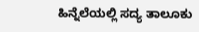ಹಿನ್ನೆಲೆಯಲ್ಲಿ ಸದ್ಯ ತಾಲೂಕು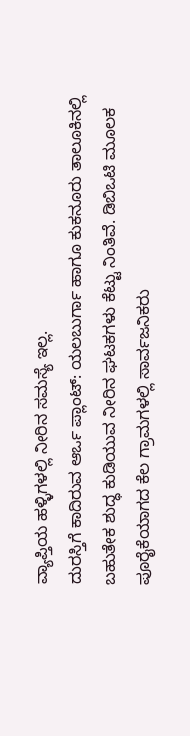ವ್ಯಾಪ್ತಿಯ ಹಳ್ಳಿಗಳಲ್ಲಿ ನೀರಿನ ಸಮಸ್ಯೆ ಇಲ್ಲ.
ದುರಸ್ತಿಗೆ ಕಾದಿರುವ ಆರ್ಒ ಪ್ಲಾಂಟ್: ಯಲಬುರ್ಗಾ ಹಾಗೂ ಕುಕನೂರು ತಾಲೂಕಿನಲ್ಲಿ ಬಹುತೇಕ ಶುದ್ಧ ಕುಡಿಯುವ ನೀರಿನ ಘಟಕಗಳು ಕೆಟ್ಟು ನಿಂತಿವೆ. ಡಿಬಿಒಟಿ ಮೂಲಕ ಪೂರೈಕೆಯಾಗದ ಕೆಲ ಗ್ರಾಮಗಳಲ್ಲಿ ಸಾರ್ವಜನಿಕರು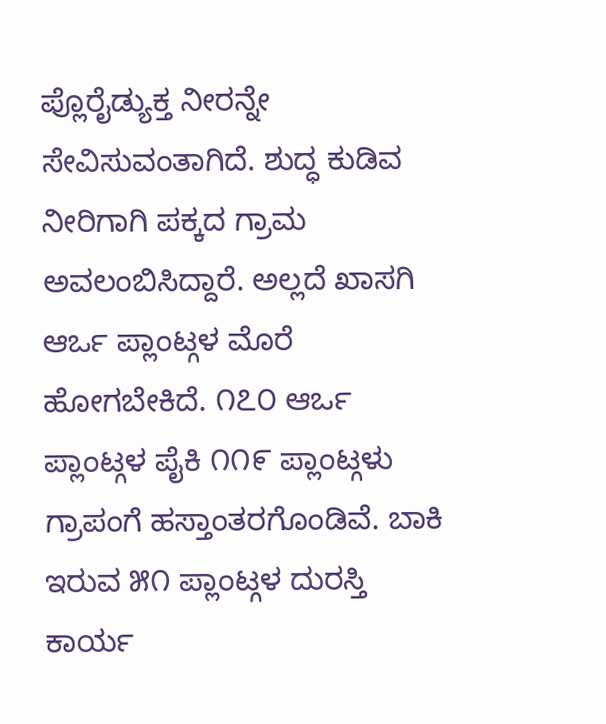ಪ್ಲೊರೈಡ್ಯುಕ್ತ ನೀರನ್ನೇ ಸೇವಿಸುವಂತಾಗಿದೆ. ಶುದ್ಧ ಕುಡಿವ ನೀರಿಗಾಗಿ ಪಕ್ಕದ ಗ್ರಾಮ ಅವಲಂಬಿಸಿದ್ದಾರೆ. ಅಲ್ಲದೆ ಖಾಸಗಿ ಆರ್ಒ ಪ್ಲಾಂಟ್ಗಳ ಮೊರೆ ಹೋಗಬೇಕಿದೆ. ೧೭೦ ಆರ್ಒ ಪ್ಲಾಂಟ್ಗಳ ಪೈಕಿ ೧೧೯ ಪ್ಲಾಂಟ್ಗಳು ಗ್ರಾಪಂಗೆ ಹಸ್ತಾಂತರಗೊಂಡಿವೆ. ಬಾಕಿ ಇರುವ ೫೧ ಪ್ಲಾಂಟ್ಗಳ ದುರಸ್ತಿ ಕಾರ್ಯ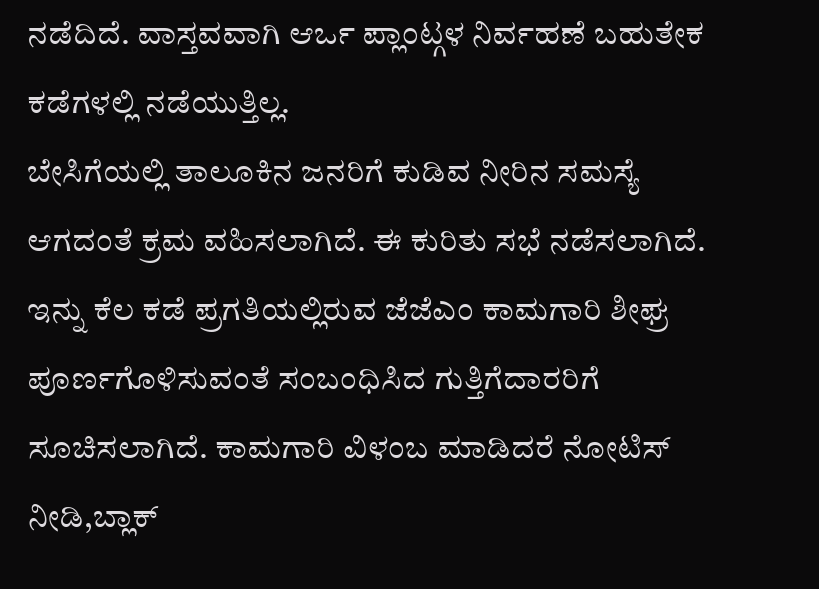ನಡೆದಿದೆ. ವಾಸ್ತವವಾಗಿ ಆರ್ಒ ಪ್ಲಾಂಟ್ಗಳ ನಿರ್ವಹಣೆ ಬಹುತೇಕ ಕಡೆಗಳಲ್ಲಿ ನಡೆಯುತ್ತಿಲ್ಲ.
ಬೇಸಿಗೆಯಲ್ಲಿ ತಾಲೂಕಿನ ಜನರಿಗೆ ಕುಡಿವ ನೀರಿನ ಸಮಸ್ಯೆ ಆಗದಂತೆ ಕ್ರಮ ವಹಿಸಲಾಗಿದೆ. ಈ ಕುರಿತು ಸಭೆ ನಡೆಸಲಾಗಿದೆ. ಇನ್ನು ಕೆಲ ಕಡೆ ಪ್ರಗತಿಯಲ್ಲಿರುವ ಜೆಜೆಎಂ ಕಾಮಗಾರಿ ಶೀಘ್ರ ಪೂರ್ಣಗೊಳಿಸುವಂತೆ ಸಂಬಂಧಿಸಿದ ಗುತ್ತಿಗೆದಾರರಿಗೆ ಸೂಚಿಸಲಾಗಿದೆ. ಕಾಮಗಾರಿ ವಿಳಂಬ ಮಾಡಿದರೆ ನೋಟಿಸ್ ನೀಡಿ,ಬ್ಲಾಕ್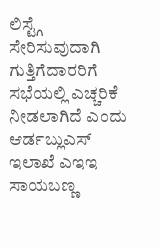ಲಿಸ್ಟ್ಗೆ ಸೇರಿಸುವುದಾಗಿ ಗುತ್ತಿಗೆದಾರರಿಗೆ ಸಭೆಯಲ್ಲಿ ಎಚ್ಚರಿಕೆ ನೀಡಲಾಗಿದೆ ಎಂದು ಆರ್ಡಬ್ಲುಎಸ್ ಇಲಾಖೆ ಎಇಇ ಸಾಯಬಣ್ಣ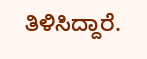ತಿಳಿಸಿದ್ದಾರೆ.